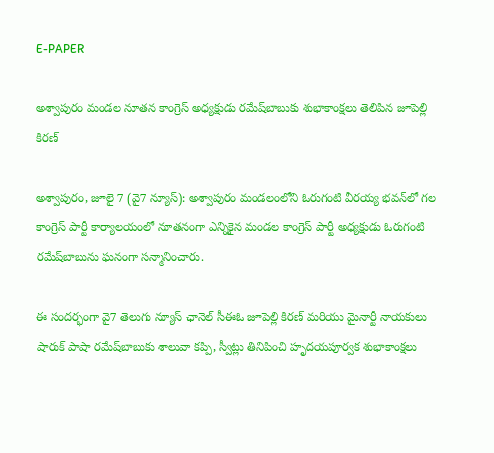E-PAPER

అశ్వాపురం మండల నూతన కాంగ్రెస్ అధ్యక్షుడు రమేష్‌బాబుకు శుభాకాంక్షలు తెలిపిన జూపెల్లి కిరణ్

అశ్వాపురం, జూలై 7 (వై7 న్యూస్): అశ్వాపురం మండలంలోని ఓరుగంటి వీరయ్య భవన్‌లో గల కాంగ్రెస్ పార్టీ కార్యాలయంలో నూతనంగా ఎన్నికైన మండల కాంగ్రెస్ పార్టీ అధ్యక్షుడు ఓరుగంటి రమేష్‌బాబును ఘనంగా సన్మానించారు.

ఈ సందర్భంగా వై7 తెలుగు న్యూస్ ఛానెల్ సీఈఓ జూపెల్లి కిరణ్ మరియు మైనార్టీ నాయకులు షారుక్ పాషా రమేష్‌బాబుకు శాలువా కప్పి, స్వీట్లు తినిపించి హృదయపూర్వక శుభాకాంక్షలు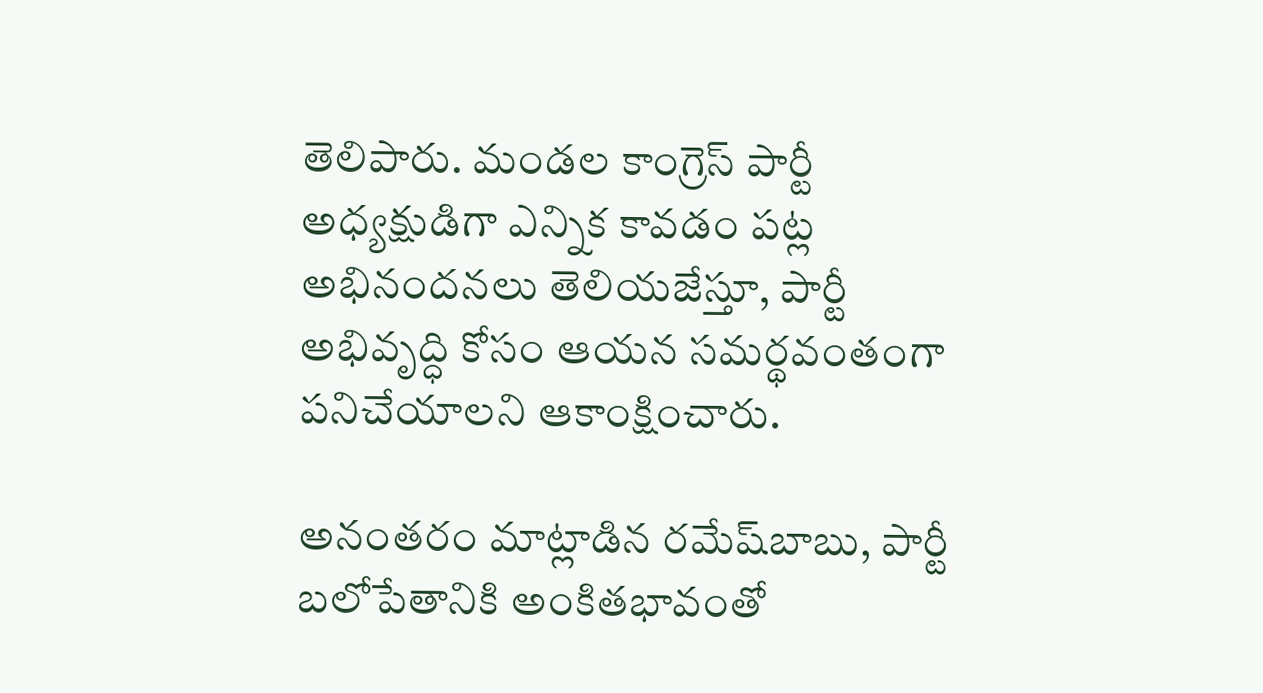తెలిపారు. మండల కాంగ్రెస్ పార్టీ అధ్యక్షుడిగా ఎన్నిక కావడం పట్ల అభినందనలు తెలియజేస్తూ, పార్టీ అభివృద్ధి కోసం ఆయన సమర్థవంతంగా పనిచేయాలని ఆకాంక్షించారు.

అనంతరం మాట్లాడిన రమేష్‌బాబు, పార్టీ బలోపేతానికి అంకితభావంతో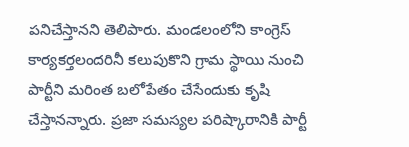పనిచేస్తానని తెలిపారు. మండలంలోని కాంగ్రెస్ కార్యకర్తలందరినీ కలుపుకొని గ్రామ స్థాయి నుంచి పార్టీని మరింత బలోపేతం చేసేందుకు కృషి చేస్తానన్నారు. ప్రజా సమస్యల పరిష్కారానికి పార్టీ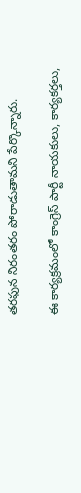తరఫున నిరంతరం పోరాడుతామని పేర్కొన్నారు.

ఈ కార్యక్రమంలో కాంగ్రెస్ పార్టీ నాయకులు, కార్యకర్తలు,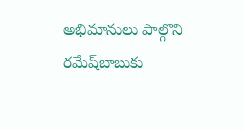అభిమానులు పాల్గొని రమేష్‌బాబుకు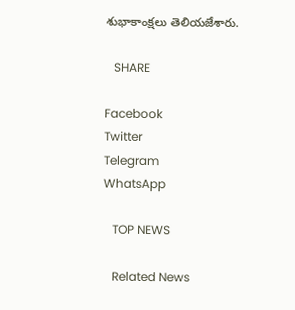శుభాకాంక్షలు తెలియజేశారు.

   SHARE

Facebook
Twitter
Telegram
WhatsApp

   TOP NEWS

   Related News